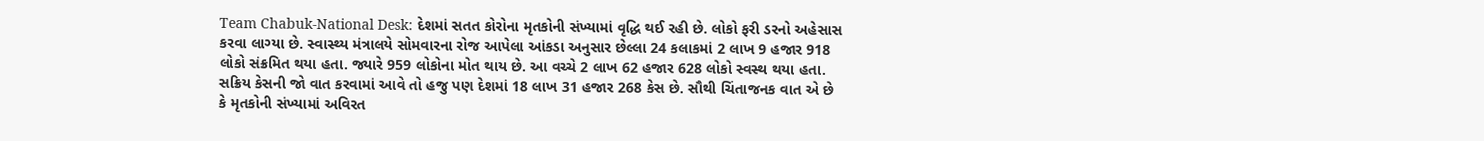Team Chabuk-National Desk: દેશમાં સતત કોરોના મૃતકોની સંખ્યામાં વૃદ્ધિ થઈ રહી છે. લોકો ફરી ડરનો અહેસાસ કરવા લાગ્યા છે. સ્વાસ્થ્ય મંત્રાલયે સોમવારના રોજ આપેલા આંકડા અનુસાર છેલ્લા 24 કલાકમાં 2 લાખ 9 હજાર 918 લોકો સંક્રમિત થયા હતા. જ્યારે 959 લોકોના મોત થાય છે. આ વચ્ચે 2 લાખ 62 હજાર 628 લોકો સ્વસ્થ થયા હતા. સક્રિય કેસની જો વાત કરવામાં આવે તો હજુ પણ દેશમાં 18 લાખ 31 હજાર 268 કેસ છે. સૌથી ચિંતાજનક વાત એ છે કે મૃતકોની સંખ્યામાં અવિરત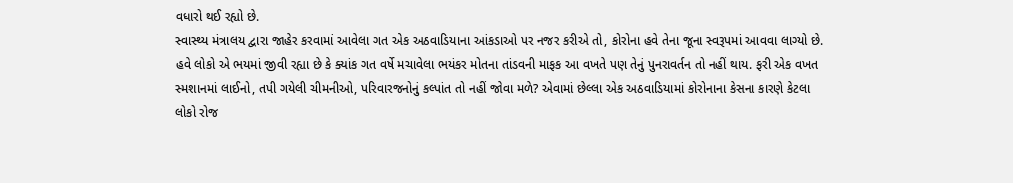વધારો થઈ રહ્યો છે.
સ્વાસ્થ્ય મંત્રાલય દ્વારા જાહેર કરવામાં આવેલા ગત એક અઠવાડિયાના આંકડાઓ પર નજર કરીએ તો, કોરોના હવે તેના જૂના સ્વરૂપમાં આવવા લાગ્યો છે. હવે લોકો એ ભયમાં જીવી રહ્યા છે કે ક્યાંક ગત વર્ષે મચાવેલા ભયંકર મોતના તાંડવની માફક આ વખતે પણ તેનું પુનરાવર્તન તો નહીં થાય. ફરી એક વખત સ્મશાનમાં લાઈનો, તપી ગયેલી ચીમનીઓ, પરિવારજનોનું કલ્પાંત તો નહીં જોવા મળે? એવામાં છેલ્લા એક અઠવાડિયામાં કોરોનાના કેસના કારણે કેટલા લોકો રોજ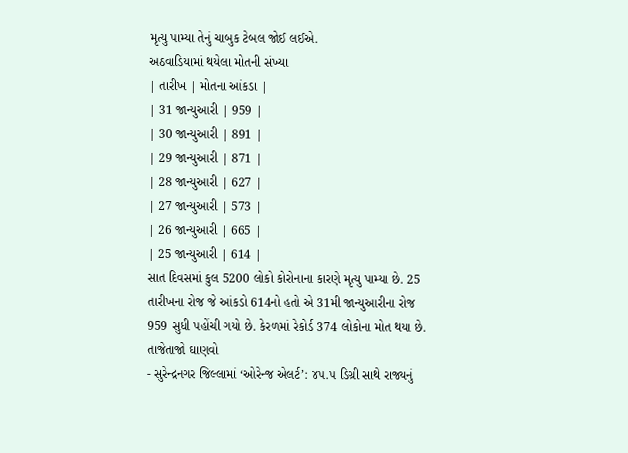મૃત્યુ પામ્યા તેનું ચાબુક ટેબલ જોઈ લઈએ.
અઠવાડિયામાં થયેલા મોતની સંખ્યા
| તારીખ | મોતના આંકડા |
| 31 જાન્યુઆરી | 959 |
| 30 જાન્યુઆરી | 891 |
| 29 જાન્યુઆરી | 871 |
| 28 જાન્યુઆરી | 627 |
| 27 જાન્યુઆરી | 573 |
| 26 જાન્યુઆરી | 665 |
| 25 જાન્યુઆરી | 614 |
સાત દિવસમાં કુલ 5200 લોકો કોરોનાના કારણે મૃત્યુ પામ્યા છે. 25 તારીખના રોજ જે આંકડો 614નો હતો એ 31મી જાન્યુઆરીના રોજ 959 સુધી પહોંચી ગયો છે. કેરળમાં રેકોર્ડ 374 લોકોના મોત થયા છે.
તાજેતાજો ઘાણવો
- સુરેન્દ્રનગર જિલ્લામાં ‘ઓરેન્જ એલર્ટ’: ૪૫.૫ ડિગ્રી સાથે રાજ્યનું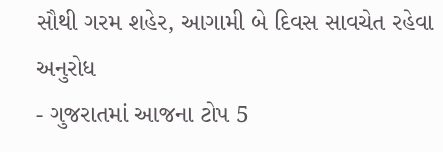સૌથી ગરમ શહેર, આગામી બે દિવસ સાવચેત રહેવા અનુરોધ
- ગુજરાતમાં આજના ટોપ 5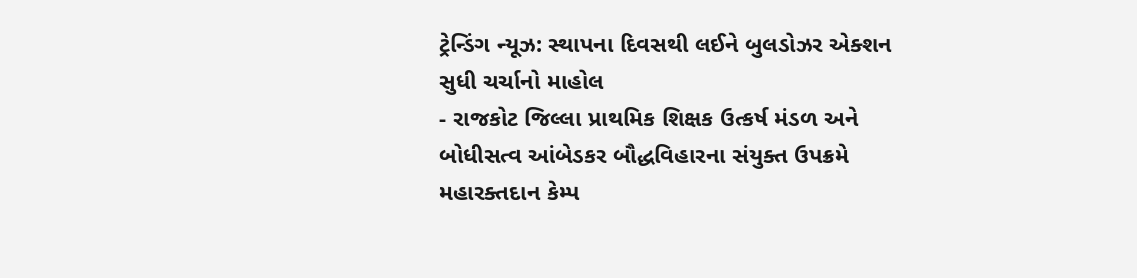ટ્રેન્ડિંગ ન્યૂઝ: સ્થાપના દિવસથી લઈને બુલડોઝર એક્શન સુધી ચર્ચાનો માહોલ
- રાજકોટ જિલ્લા પ્રાથમિક શિક્ષક ઉત્કર્ષ મંડળ અને બોધીસત્વ આંબેડકર બૌદ્ધવિહારના સંયુક્ત ઉપક્રમે મહારક્તદાન કેમ્પ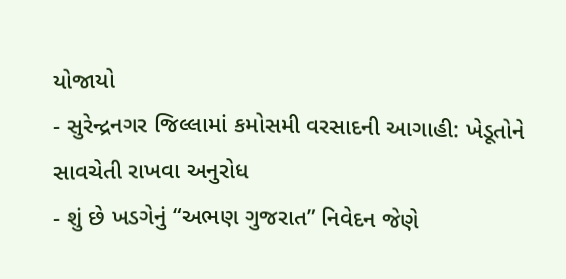યોજાયો
- સુરેન્દ્રનગર જિલ્લામાં કમોસમી વરસાદની આગાહી: ખેડૂતોને સાવચેતી રાખવા અનુરોધ
- શું છે ખડગેનું “અભણ ગુજરાત” નિવેદન જેણે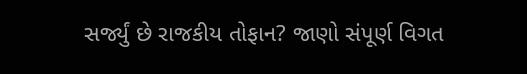સર્જ્યું છે રાજકીય તોફાન? જાણો સંપૂર્ણ વિગત